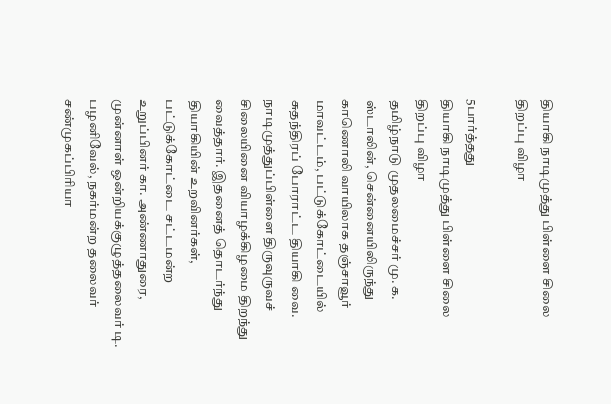தியாகி நாடிமுத்து பிள்ளை சிலை திறப்பு விழா

5பார்த்தது
தியாகி நாடிமுத்து பிள்ளை சிலை திறப்பு விழா
தமிழ்நாடு முதலமைச்சர் மு. க. ஸ்டாலின், சென்னையிலிருந்து காணொலி வாயிலாக தஞ்சாவூர் மாவட்டம், பட்டுக்கோட்டையில் சுதந்திரப் போராட்ட தியாகி வை. நாடிமுத்துப்பிள்ளை திருவுருவச் சிலையினை வியாழக்கிழமை திறந்து வைத்தார். இதனைத் தொடர்ந்து தியாகியின் உறவினர்கள், பட்டுக்கோட்டை சட்டமன்ற உறுப்பினர் கா. அண்ணாதுரை, முன்னாள் ஒன்றியக்குழுத்தலைவர் டி. பழனிவேல், நகர்மன்ற தலைவர் சண்முகப்பிரியா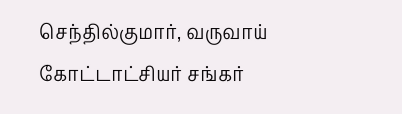செந்தில்குமார், வருவாய் கோட்டாட்சியர் சங்கர்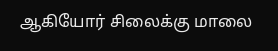ஆகியோர் சிலைக்கு மாலை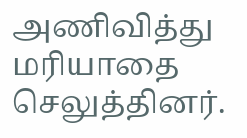அணிவித்து மரியாதை செலுத்தினர்.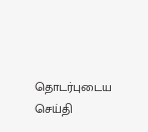தொடர்புடைய செய்தி